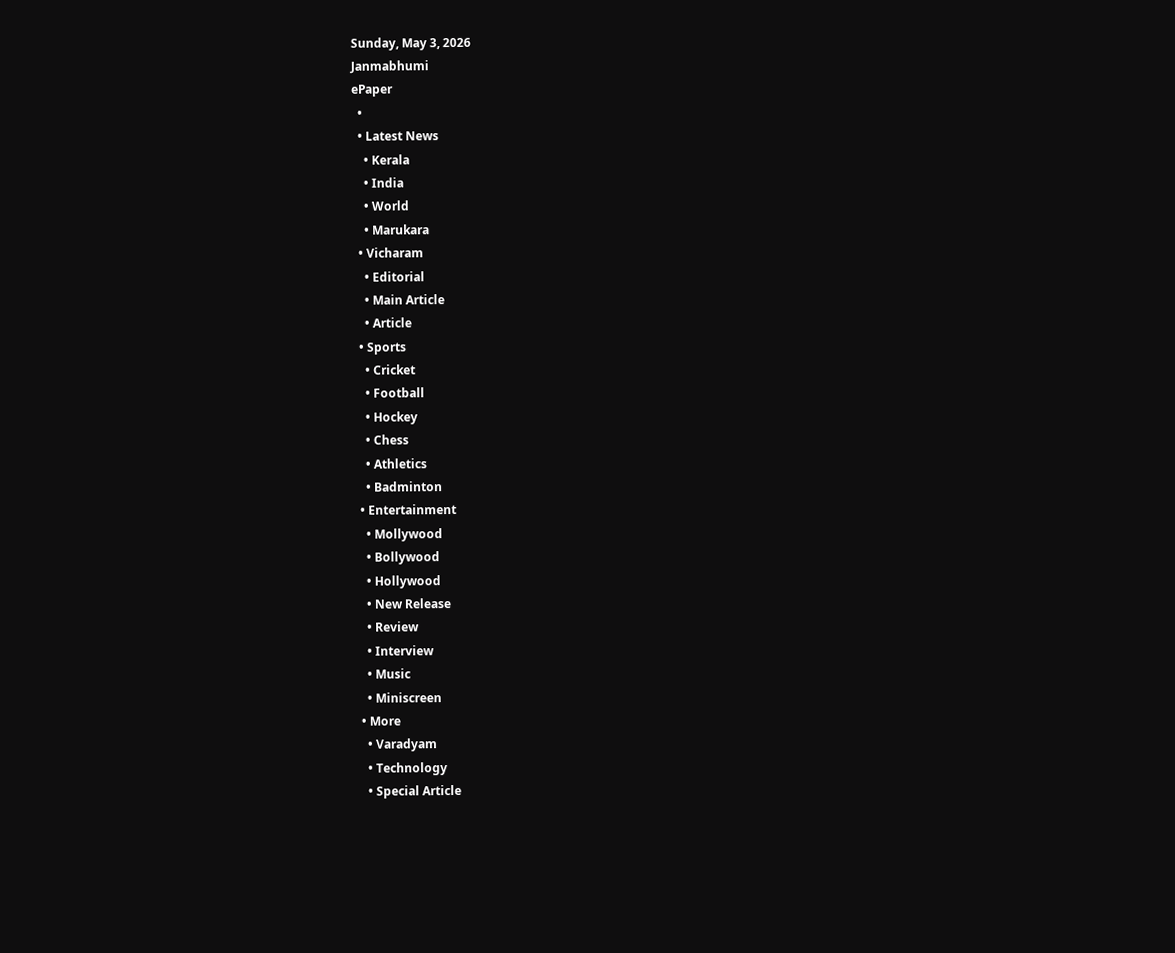Sunday, May 3, 2026
Janmabhumi
ePaper
  •
  • Latest News
    • Kerala
    • India
    • World
    • Marukara
  • Vicharam
    • Editorial
    • Main Article
    • Article
  • Sports
    • Cricket
    • Football
    • Hockey
    • Chess
    • Athletics
    • Badminton
  • Entertainment
    • Mollywood
    • Bollywood
    • Hollywood
    • New Release
    • Review
    • Interview
    • Music
    • Miniscreen
  • More
    • Varadyam
    • Technology
    • Special Article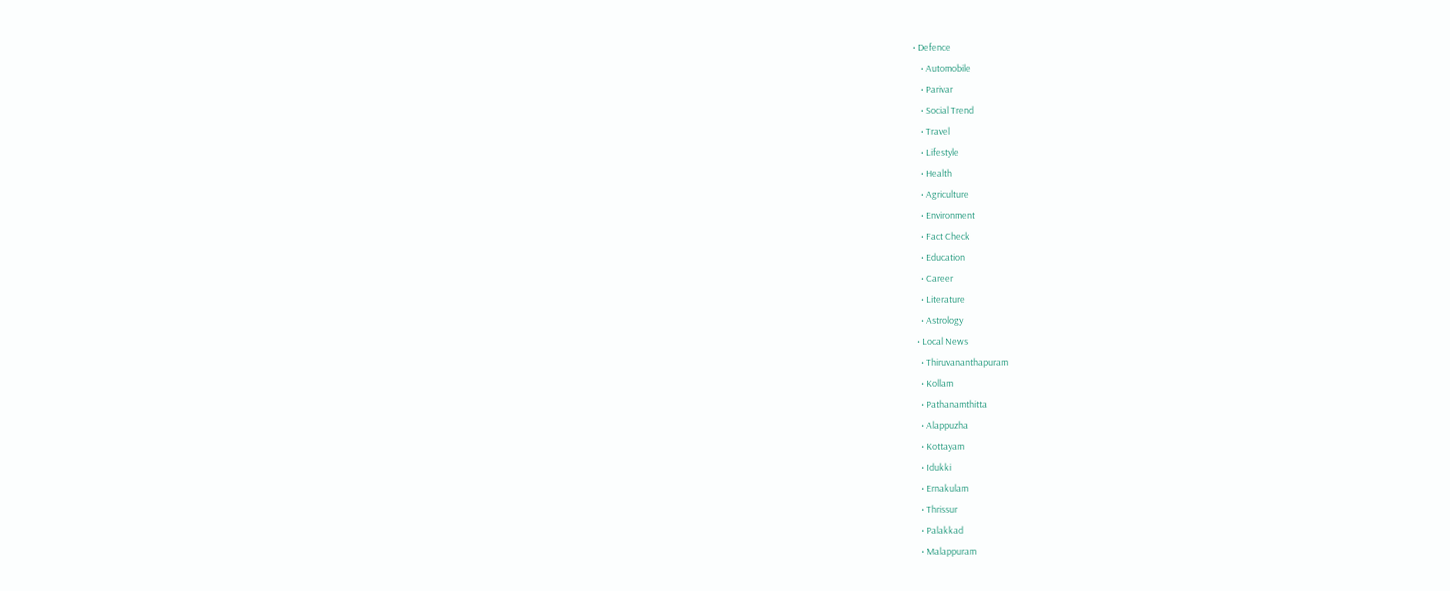• Defence
    • Automobile
    • Parivar
    • Social Trend
    • Travel
    • Lifestyle
    • Health
    • Agriculture
    • Environment
    • Fact Check
    • Education
    • Career
    • Literature
    • Astrology
  • Local News
    • Thiruvananthapuram
    • Kollam
    • Pathanamthitta
    • Alappuzha
    • Kottayam
    • Idukki
    • Ernakulam
    • Thrissur
    • Palakkad
    • Malappuram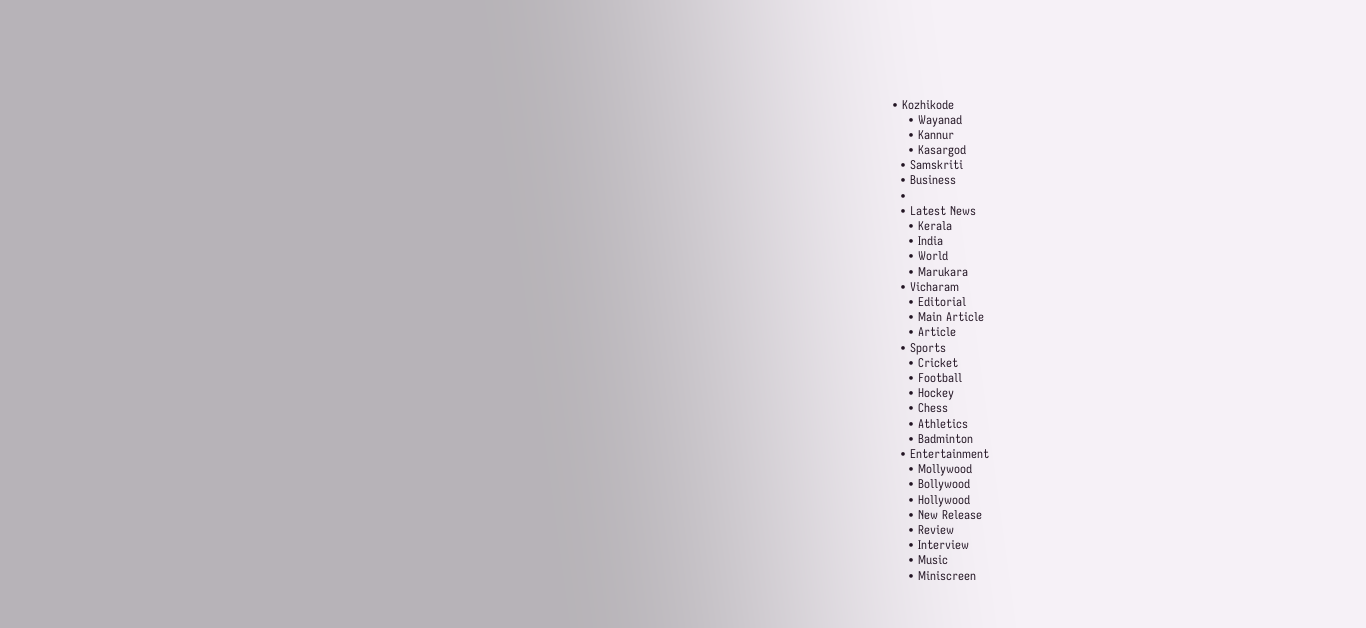• Kozhikode
    • Wayanad
    • Kannur
    • Kasargod
  • Samskriti
  • Business
  •
  • Latest News
    • Kerala
    • India
    • World
    • Marukara
  • Vicharam
    • Editorial
    • Main Article
    • Article
  • Sports
    • Cricket
    • Football
    • Hockey
    • Chess
    • Athletics
    • Badminton
  • Entertainment
    • Mollywood
    • Bollywood
    • Hollywood
    • New Release
    • Review
    • Interview
    • Music
    • Miniscreen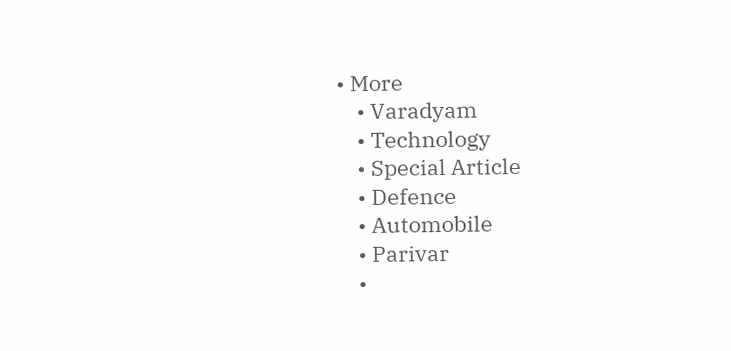• More
    • Varadyam
    • Technology
    • Special Article
    • Defence
    • Automobile
    • Parivar
    •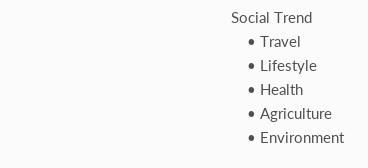Social Trend
    • Travel
    • Lifestyle
    • Health
    • Agriculture
    • Environment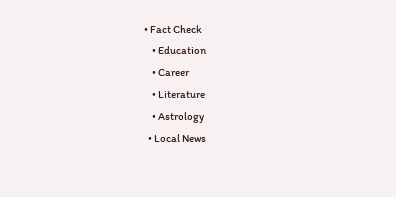• Fact Check
    • Education
    • Career
    • Literature
    • Astrology
  • Local News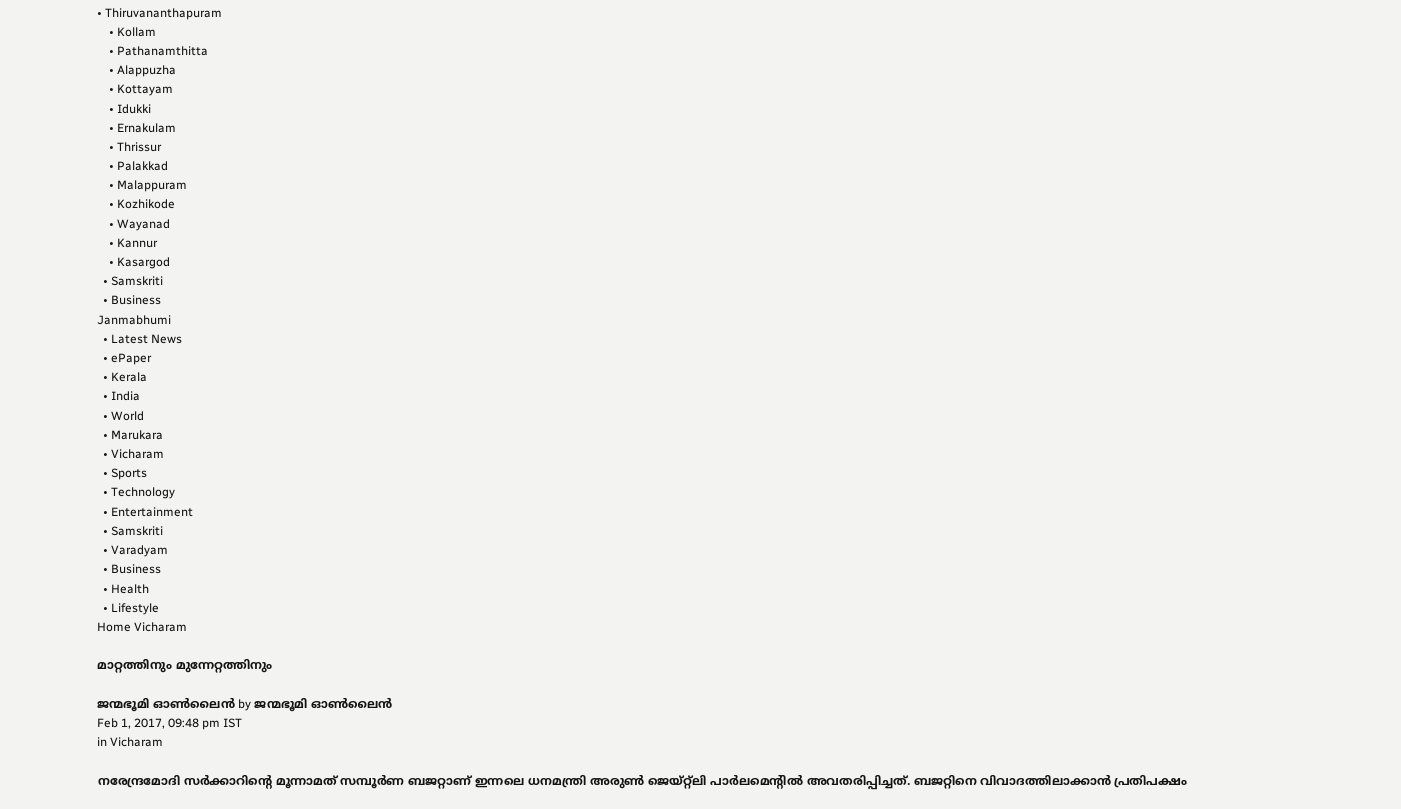• Thiruvananthapuram
    • Kollam
    • Pathanamthitta
    • Alappuzha
    • Kottayam
    • Idukki
    • Ernakulam
    • Thrissur
    • Palakkad
    • Malappuram
    • Kozhikode
    • Wayanad
    • Kannur
    • Kasargod
  • Samskriti
  • Business
Janmabhumi
  • Latest News
  • ePaper
  • Kerala
  • India
  • World
  • Marukara
  • Vicharam
  • Sports
  • Technology
  • Entertainment
  • Samskriti
  • Varadyam
  • Business
  • Health
  • Lifestyle
Home Vicharam

മാറ്റത്തിനും മുന്നേറ്റത്തിനും

ജന്മഭൂമി ഓണ്‍ലൈന്‍ by ജന്മഭൂമി ഓണ്‍ലൈന്‍
Feb 1, 2017, 09:48 pm IST
in Vicharam

നരേന്ദ്രമോദി സര്‍ക്കാറിന്റെ മൂന്നാമത് സമ്പൂര്‍ണ ബജറ്റാണ് ഇന്നലെ ധനമന്ത്രി അരുണ്‍ ജെയ്റ്റ്‌ലി പാര്‍ലമെന്റില്‍ അവതരിപ്പിച്ചത്. ബജറ്റിനെ വിവാദത്തിലാക്കാന്‍ പ്രതിപക്ഷം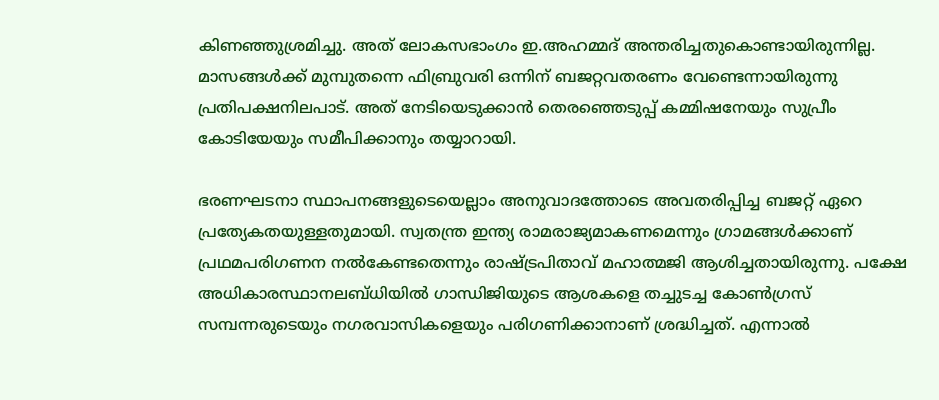കിണഞ്ഞുശ്രമിച്ചു. അത് ലോകസഭാംഗം ഇ.അഹമ്മദ് അന്തരിച്ചതുകൊണ്ടായിരുന്നില്ല. മാസങ്ങള്‍ക്ക് മുമ്പുതന്നെ ഫിബ്രുവരി ഒന്നിന് ബജറ്റവതരണം വേണ്ടെന്നായിരുന്നു പ്രതിപക്ഷനിലപാട്. അത് നേടിയെടുക്കാന്‍ തെരഞ്ഞെടുപ്പ് കമ്മിഷനേയും സുപ്രീം കോടിയേയും സമീപിക്കാനും തയ്യാറായി.

ഭരണഘടനാ സ്ഥാപനങ്ങളുടെയെല്ലാം അനുവാദത്തോടെ അവതരിപ്പിച്ച ബജറ്റ് ഏറെ പ്രത്യേകതയുള്ളതുമായി. സ്വതന്ത്ര ഇന്ത്യ രാമരാജ്യമാകണമെന്നും ഗ്രാമങ്ങള്‍ക്കാണ് പ്രഥമപരിഗണന നല്‍കേണ്ടതെന്നും രാഷ്‌ട്രപിതാവ് മഹാത്മജി ആശിച്ചതായിരുന്നു. പക്ഷേ അധികാരസ്ഥാനലബ്ധിയില്‍ ഗാന്ധിജിയുടെ ആശകളെ തച്ചുടച്ച കോണ്‍ഗ്രസ് സമ്പന്നരുടെയും നഗരവാസികളെയും പരിഗണിക്കാനാണ് ശ്രദ്ധിച്ചത്. എന്നാല്‍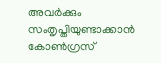അവര്‍ക്കും സംതൃപ്തിയുണ്ടാക്കാന്‍ കോണ്‍ഗ്രസ്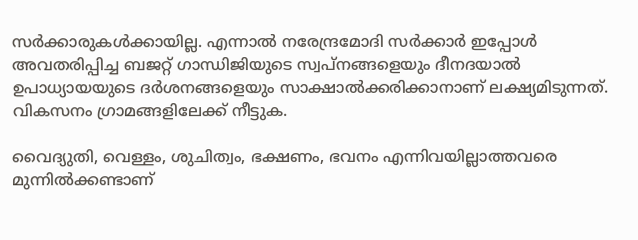സര്‍ക്കാരുകള്‍ക്കായില്ല. എന്നാല്‍ നരേന്ദ്രമോദി സര്‍ക്കാര്‍ ഇപ്പോള്‍ അവതരിപ്പിച്ച ബജറ്റ് ഗാന്ധിജിയുടെ സ്വപ്‌നങ്ങളെയും ദീനദയാല്‍ ഉപാധ്യായയുടെ ദര്‍ശനങ്ങളെയും സാക്ഷാല്‍ക്കരിക്കാനാണ് ലക്ഷ്യമിടുന്നത്. വികസനം ഗ്രാമങ്ങളിലേക്ക് നീട്ടുക.

വൈദ്യുതി, വെള്ളം, ശുചിത്വം, ഭക്ഷണം, ഭവനം എന്നിവയില്ലാത്തവരെ മുന്നില്‍ക്കണ്ടാണ്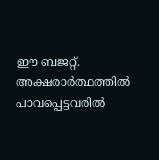ഈ ബജറ്റ്. അക്ഷരാര്‍ത്ഥത്തില്‍ പാവപ്പെട്ടവരില്‍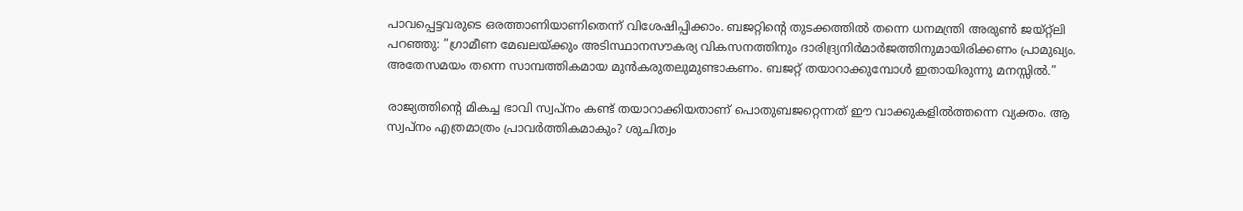പാവപ്പെട്ടവരുടെ ഒരത്താണിയാണിതെന്ന് വിശേഷിപ്പിക്കാം. ബജറ്റിന്റെ തുടക്കത്തില്‍ തന്നെ ധനമന്ത്രി അരുണ്‍ ജയ്റ്റ്‌ലി പറഞ്ഞു: ”ഗ്രാമീണ മേഖലയ്‌ക്കും അടിസ്ഥാനസൗകര്യ വികസനത്തിനും ദാരിദ്ര്യനിര്‍മാര്‍ജത്തിനുമായിരിക്കണം പ്രാമുഖ്യം. അതേസമയം തന്നെ സാമ്പത്തികമായ മുന്‍കരുതലുമുണ്ടാകണം. ബജറ്റ് തയാറാക്കുമ്പോള്‍ ഇതായിരുന്നു മനസ്സില്‍.”

രാജ്യത്തിന്റെ മികച്ച ഭാവി സ്വപ്‌നം കണ്ട് തയാറാക്കിയതാണ് പൊതുബജറ്റെന്നത് ഈ വാക്കുകളില്‍ത്തന്നെ വ്യക്തം. ആ സ്വപ്‌നം എത്രമാത്രം പ്രാവര്‍ത്തികമാകും? ശുചിത്വം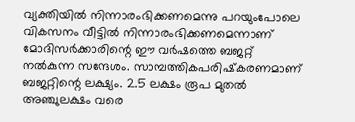വ്യക്തിയില്‍ നിന്നാരംഭിക്കണമെന്നു പറയുംപോലെ വികസനം വീട്ടില്‍ നിന്നാരംഭിക്കണമെന്നാണ് മോദിസര്‍ക്കാരിന്റെ ഈ വര്‍ഷത്തെ ബജറ്റ് നല്‍കുന്ന സന്ദേശം. സാമ്പത്തികപരിഷ്‌കരണമാണ് ബജറ്റിന്റെ ലക്ഷ്യം. 2.5 ലക്ഷം രൂപ മുതല്‍ അഞ്ചുലക്ഷം വരെ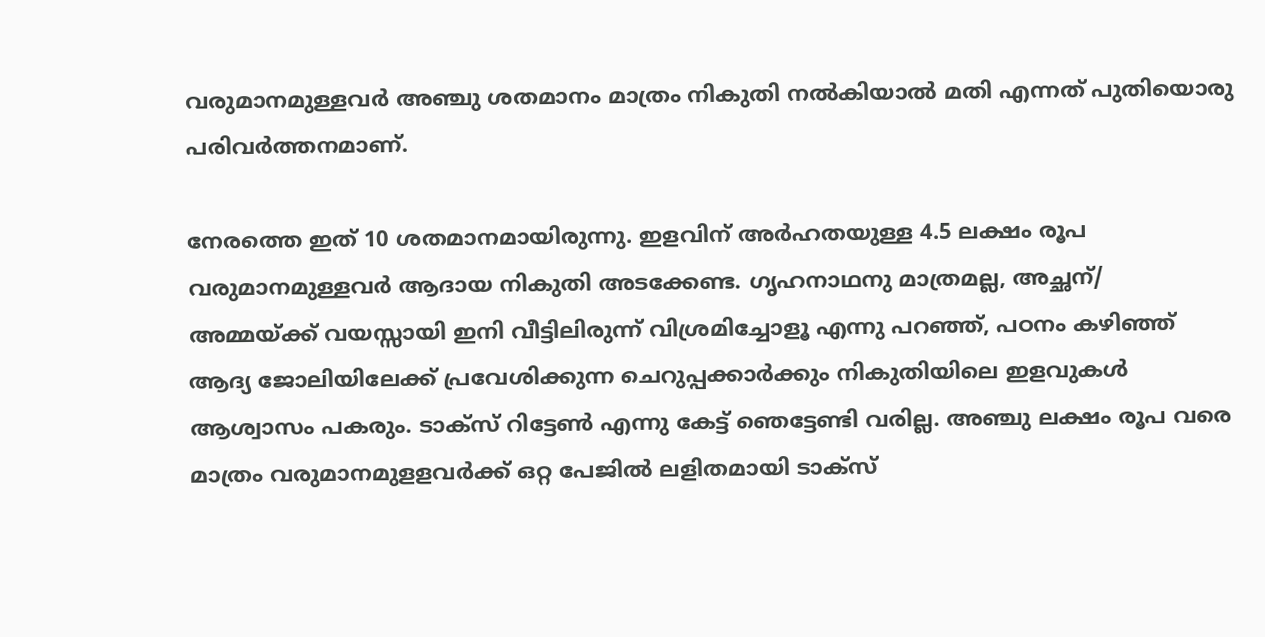വരുമാനമുള്ളവര്‍ അഞ്ചു ശതമാനം മാത്രം നികുതി നല്‍കിയാല്‍ മതി എന്നത് പുതിയൊരു പരിവര്‍ത്തനമാണ്.

നേരത്തെ ഇത് 10 ശതമാനമായിരുന്നു. ഇളവിന് അര്‍ഹതയുള്ള 4.5 ലക്ഷം രൂപ വരുമാനമുള്ളവര്‍ ആദായ നികുതി അടക്കേണ്ട. ഗൃഹനാഥനു മാത്രമല്ല, അച്ഛന്/ അമ്മയ്‌ക്ക് വയസ്സായി ഇനി വീട്ടിലിരുന്ന് വിശ്രമിച്ചോളൂ എന്നു പറഞ്ഞ്, പഠനം കഴിഞ്ഞ് ആദ്യ ജോലിയിലേക്ക് പ്രവേശിക്കുന്ന ചെറുപ്പക്കാര്‍ക്കും നികുതിയിലെ ഇളവുകള്‍ ആശ്വാസം പകരും. ടാക്‌സ് റിട്ടേണ്‍ എന്നു കേട്ട് ഞെട്ടേണ്ടി വരില്ല. അഞ്ചു ലക്ഷം രൂപ വരെ മാത്രം വരുമാനമുളളവര്‍ക്ക് ഒറ്റ പേജില്‍ ലളിതമായി ടാക്‌സ്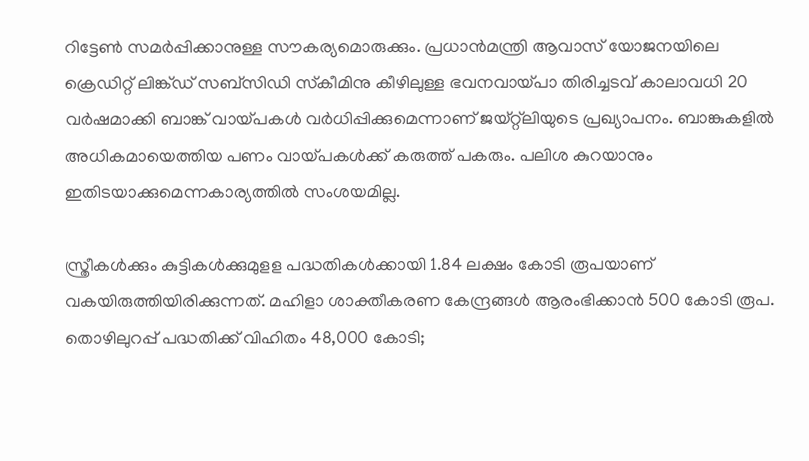റിട്ടേണ്‍ സമര്‍പ്പിക്കാനുള്ള സൗകര്യമൊരുക്കും. പ്രധാന്‍മന്ത്രി ആവാസ് യോജനയിലെ ക്രെഡിറ്റ് ലിങ്ക്ഡ് സബ്‌സിഡി സ്‌കീമിനു കീഴിലുള്ള ഭവനവായ്‌പാ തിരിച്ചടവ് കാലാവധി 20 വര്‍ഷമാക്കി ബാങ്ക് വായ്‌പകള്‍ വര്‍ധിപ്പിക്കുമെന്നാണ് ജയ്റ്റ്‌ലിയുടെ പ്രഖ്യാപനം. ബാങ്കുകളില്‍ അധികമായെത്തിയ പണം വായ്‌പകള്‍ക്ക് കരുത്ത് പകരും. പലിശ കുറയാനും ഇതിടയാക്കുമെന്നകാര്യത്തില്‍ സംശയമില്ല.

സ്ത്രീകള്‍ക്കും കുട്ടികള്‍ക്കുമുളള പദ്ധതികള്‍ക്കായി 1.84 ലക്ഷം കോടി രൂപയാണ് വകയിരുത്തിയിരിക്കുന്നത്. മഹിളാ ശാക്തീകരണ കേന്ദ്രങ്ങള്‍ ആരംഭിക്കാന്‍ 500 കോടി രൂപ. തൊഴിലുറപ്പ് പദ്ധതിക്ക് വിഹിതം 48,000 കോടി;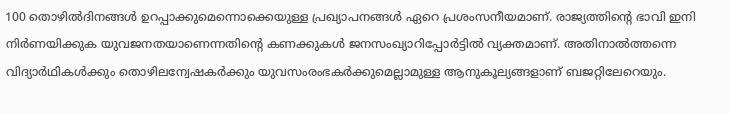100 തൊഴില്‍ദിനങ്ങള്‍ ഉറപ്പാക്കുമെന്നൊക്കെയുള്ള പ്രഖ്യാപനങ്ങള്‍ ഏറെ പ്രശംസനീയമാണ്. രാജ്യത്തിന്റെ ഭാവി ഇനി നിര്‍ണയിക്കുക യുവജനതയാണെന്നതിന്റെ കണക്കുകള്‍ ജനസംഖ്യാറിപ്പോര്‍ട്ടില്‍ വ്യക്തമാണ്. അതിനാല്‍ത്തന്നെ വിദ്യാര്‍ഥികള്‍ക്കും തൊഴിലന്വേഷകര്‍ക്കും യുവസംരംഭകര്‍ക്കുമെല്ലാമുള്ള ആനുകൂല്യങ്ങളാണ് ബജറ്റിലേറെയും.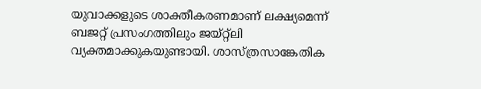യുവാക്കളുടെ ശാക്തീകരണമാണ് ലക്ഷ്യമെന്ന് ബജറ്റ് പ്രസംഗത്തിലും ജയ്റ്റ്‌ലി വ്യക്തമാക്കുകയുണ്ടായി. ശാസ്ത്രസാങ്കേതിക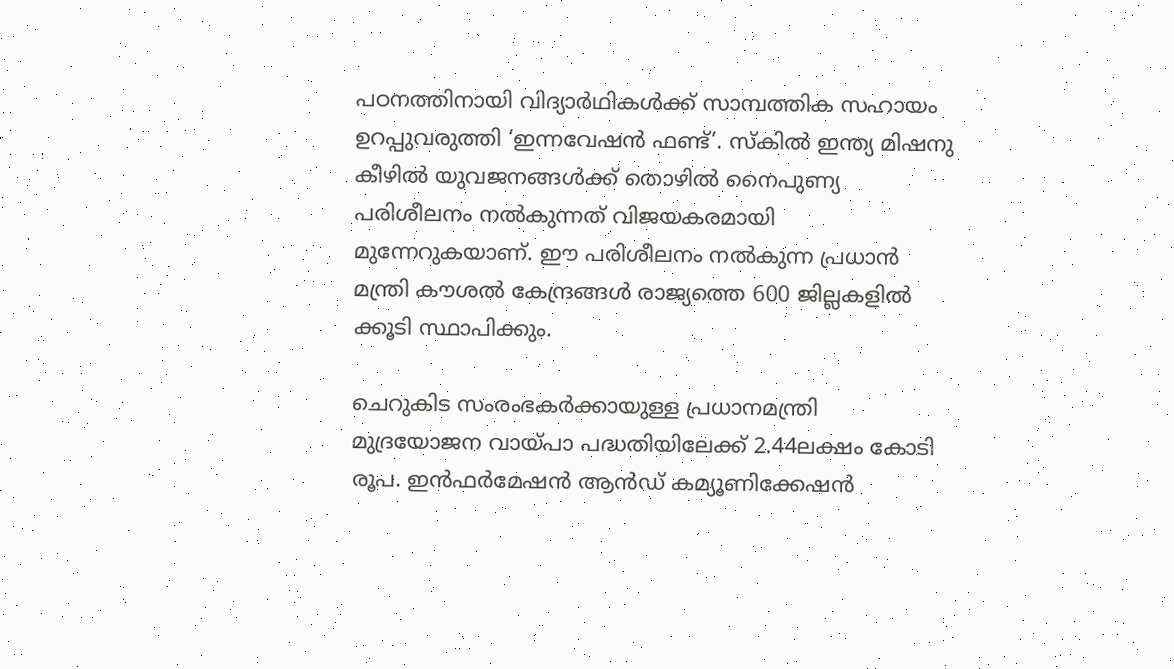പഠനത്തിനായി വിദ്യാര്‍ഥികള്‍ക്ക് സാമ്പത്തിക സഹായം ഉറപ്പുവരുത്തി ‘ഇന്നവേഷന്‍ ഫണ്ട്’. സ്‌കില്‍ ഇന്ത്യ മിഷനു കീഴില്‍ യുവജനങ്ങള്‍ക്ക് തൊഴില്‍ നൈപുണ്യ പരിശീലനം നല്‍കുന്നത് വിജയകരമായി മുന്നേറുകയാണ്. ഈ പരിശീലനം നല്‍കുന്ന പ്രധാന്‍ മന്ത്രി കൗശല്‍ കേന്ദ്രങ്ങള്‍ രാജ്യത്തെ 600 ജില്ലകളില്‍ ക്കൂടി സ്ഥാപിക്കും.

ചെറുകിട സംരംഭകര്‍ക്കായുള്ള പ്രധാനമന്ത്രി മുദ്രയോജന വായ്‌പാ പദ്ധതിയിലേക്ക് 2.44ലക്ഷം കോടി രൂപ. ഇന്‍ഫര്‍മേഷന്‍ ആന്‍ഡ് കമ്യൂണിക്കേഷന്‍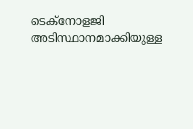ടെക്‌നോളജി അടിസ്ഥാനമാക്കിയുള്ള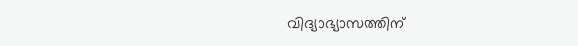വിദ്യാഭ്യാസത്തിന്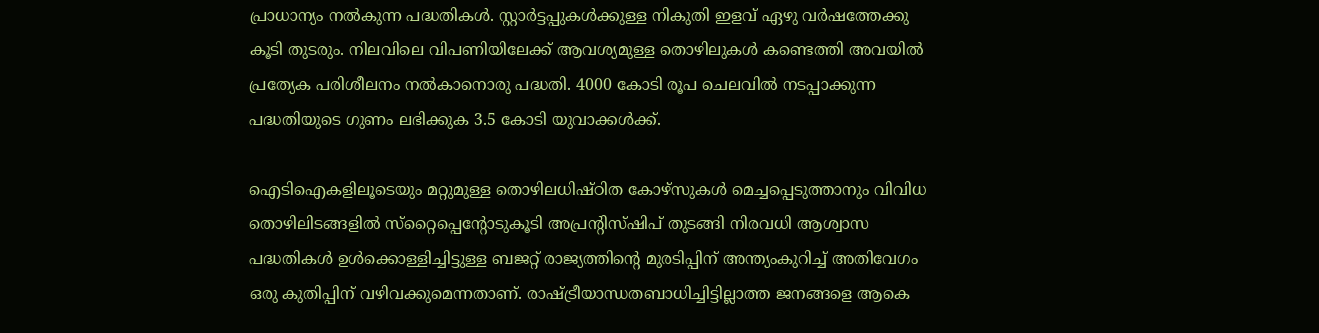പ്രാധാന്യം നല്‍കുന്ന പദ്ധതികള്‍. സ്റ്റാര്‍ട്ടപ്പുകള്‍ക്കുള്ള നികുതി ഇളവ് ഏഴു വര്‍ഷത്തേക്കു കൂടി തുടരും. നിലവിലെ വിപണിയിലേക്ക് ആവശ്യമുള്ള തൊഴിലുകള്‍ കണ്ടെത്തി അവയില്‍ പ്രത്യേക പരിശീലനം നല്‍കാനൊരു പദ്ധതി. 4000 കോടി രൂപ ചെലവില്‍ നടപ്പാക്കുന്ന പദ്ധതിയുടെ ഗുണം ലഭിക്കുക 3.5 കോടി യുവാക്കള്‍ക്ക്.

ഐടിഐകളിലൂടെയും മറ്റുമുള്ള തൊഴിലധിഷ്ഠിത കോഴ്‌സുകള്‍ മെച്ചപ്പെടുത്താനും വിവിധ തൊഴിലിടങ്ങളില്‍ സ്‌റ്റൈപ്പെന്റോടുകൂടി അപ്രന്റിസ്ഷിപ് തുടങ്ങി നിരവധി ആശ്വാസ പദ്ധതികള്‍ ഉള്‍ക്കൊള്ളിച്ചിട്ടുള്ള ബജറ്റ് രാജ്യത്തിന്റെ മുരടിപ്പിന് അന്ത്യംകുറിച്ച് അതിവേഗം ഒരു കുതിപ്പിന് വഴിവക്കുമെന്നതാണ്. രാഷ്‌ട്രീയാന്ധതബാധിച്ചിട്ടില്ലാത്ത ജനങ്ങളെ ആകെ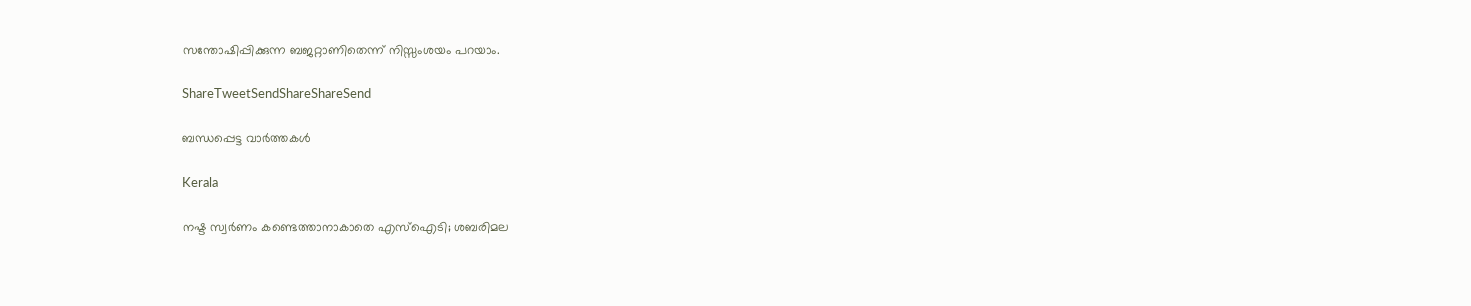സന്തോഷിപ്പിക്കുന്ന ബജറ്റാണിതെന്ന് നിസ്സംശയം പറയാം.

ShareTweetSendShareShareSend

ബന്ധപ്പെട്ട വാര്‍ത്തകള്‍

Kerala

നഷ്ട സ്വര്‍ണം കണ്ടെത്താനാകാതെ എസ്‌ഐടി; ശബരിമല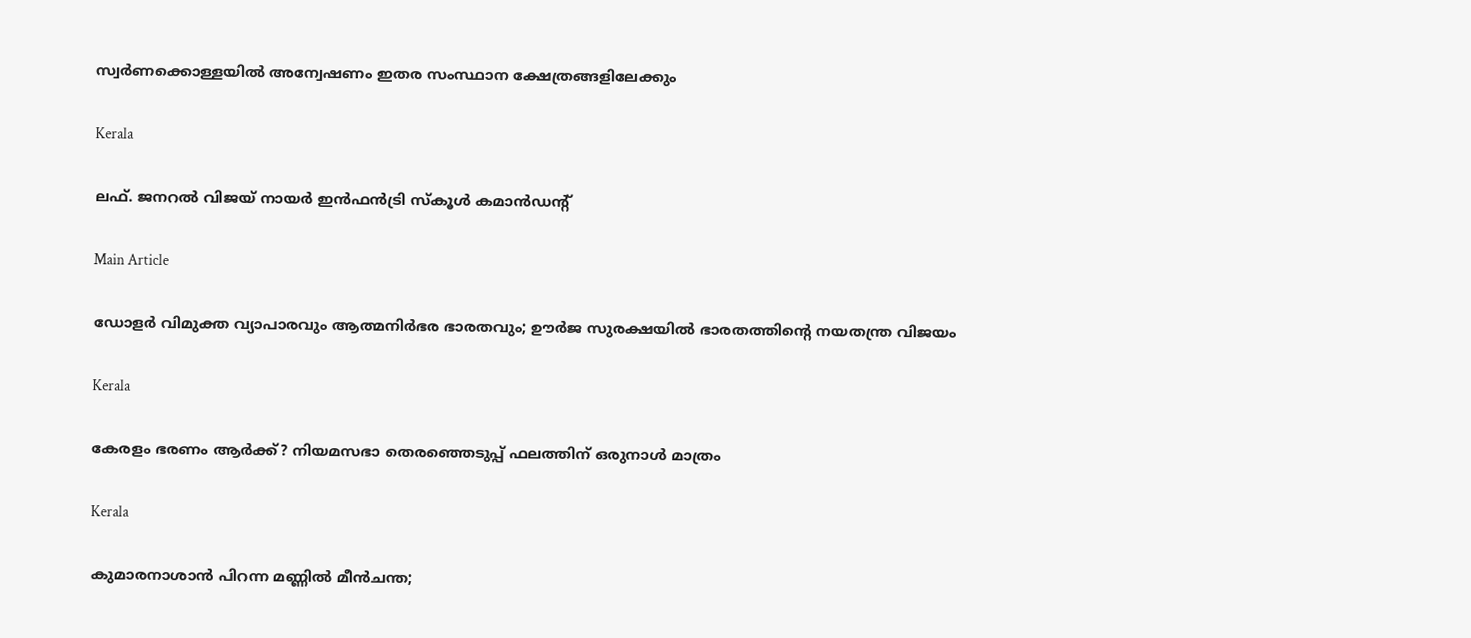സ്വര്‍ണക്കൊള്ളയില്‍ അന്വേഷണം ഇതര സംസ്ഥാന ക്ഷേത്രങ്ങളിലേക്കും

Kerala

ലഫ്. ജനറല്‍ വിജയ് നായര്‍ ഇന്‍ഫന്‍ട്രി സ്‌കൂള്‍ കമാന്‍ഡന്റ്

Main Article

ഡോളര്‍ വിമുക്ത വ്യാപാരവും ആത്മനിര്‍ഭര ഭാരതവും; ഊര്‍ജ സുരക്ഷയില്‍ ഭാരതത്തിന്റെ നയതന്ത്ര വിജയം

Kerala

കേരളം ഭരണം ആര്‍ക്ക്? നിയമസഭാ തെരഞ്ഞെടുപ്പ് ഫലത്തിന് ഒരുനാള്‍ മാത്രം

Kerala

കുമാരനാശാന്‍ പിറന്ന മണ്ണില്‍ മീന്‍ചന്ത;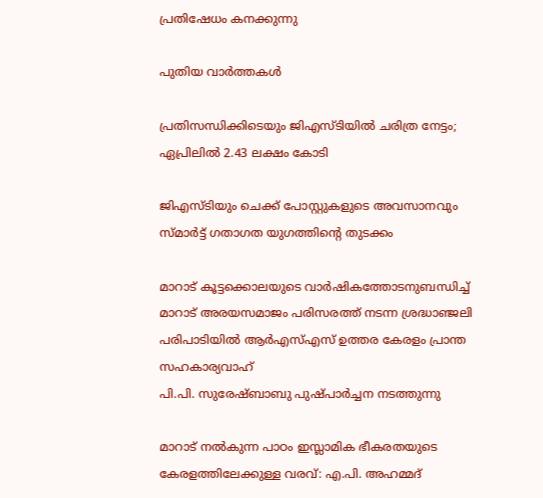പ്രതിഷേധം കനക്കുന്നു

പുതിയ വാര്‍ത്തകള്‍

പ്രതിസന്ധിക്കിടെയും ജിഎസ്ടിയില്‍ ചരിത്ര നേട്ടം; ഏപ്രിലില്‍ 2.43 ലക്ഷം കോടി

ജിഎസ്ടിയും ചെക്ക് പോസ്റ്റുകളുടെ അവസാനവും സ്മാര്‍ട്ട് ഗതാഗത യുഗത്തിന്റെ തുടക്കം

മാറാട് കൂട്ടക്കൊലയുടെ വാര്‍ഷികത്തോടനുബന്ധിച്ച് മാറാട് അരയസമാജം പരിസരത്ത് നടന്ന ശ്രദ്ധാഞ്ജലി പരിപാടിയില്‍ ആര്‍എസ്എസ് ഉത്തര കേരളം പ്രാന്ത സഹകാര്യവാഹ്
പി.പി. സുരേഷ്ബാബു പുഷ്പാര്‍ച്ചന നടത്തുന്നു

മാറാട് നല്‍കുന്ന പാഠം ഇസ്ലാമിക ഭീകരതയുടെ കേരളത്തിലേക്കുള്ള വരവ്: എ.പി. അഹമ്മദ്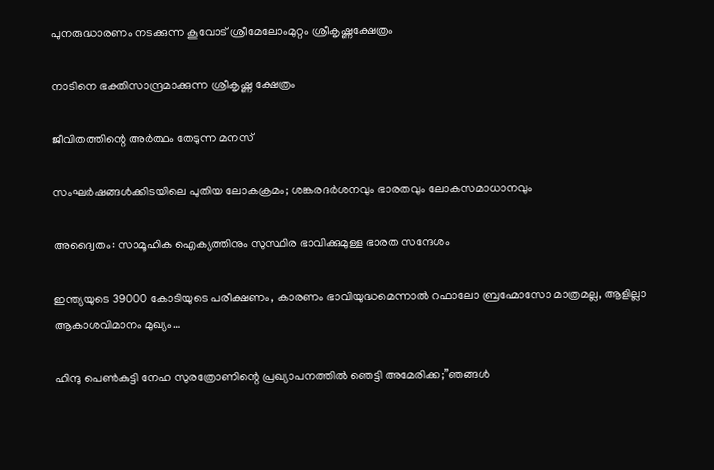പുനരുദ്ധാരണം നടക്കുന്ന കൂവോട് ശ്രീമേലോംമുറ്റം ശ്രീകൃഷ്ണക്ഷേത്രം

നാടിനെ ഭക്തിസാന്ദ്രമാക്കുന്ന ശ്രീകൃഷ്ണ ക്ഷേത്രം

ജീവിതത്തിന്റെ അര്‍ത്ഥം തേടുന്ന മനസ്

സംഘര്‍ഷങ്ങള്‍ക്കിടയിലെ പുതിയ ലോകക്രമം; ശങ്കരദര്‍ശനവും ഭാരതവും ലോകസമാധാനവും

അദ്വൈതം: സാമൂഹിക ഐക്യത്തിനും സുസ്ഥിര ഭാവിക്കുമുള്ള ഭാരത സന്ദേശം

ഇന്ത്യയുടെ 39000 കോടിയുടെ പരീക്ഷണം, കാരണം ഭാവിയുദ്ധമെന്നാല്‍ റഫാലോ ബ്രഹ്മോസോ മാത്രമല്ല, ആളില്ലാ ആകാശവിമാനം മുഖ്യം…

ഹിന്ദു പെണ്‍കുട്ടി നേഹ സുരത്രോണിന്റെ പ്രഖ്യാപനത്തില്‍ ഞെട്ടി അമേരിക്ക;”ഞങ്ങള്‍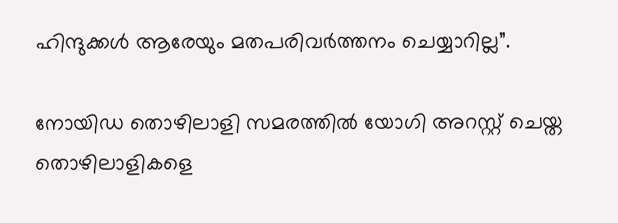ഹിന്ദുക്കള്‍ ആരേയും മതപരിവര്‍ത്തനം ചെയ്യാറില്ല”.

നോയിഡ തൊഴിലാളി സമരത്തില്‍ യോഗി അറസ്റ്റ് ചെയ്ത തൊഴിലാളികളെ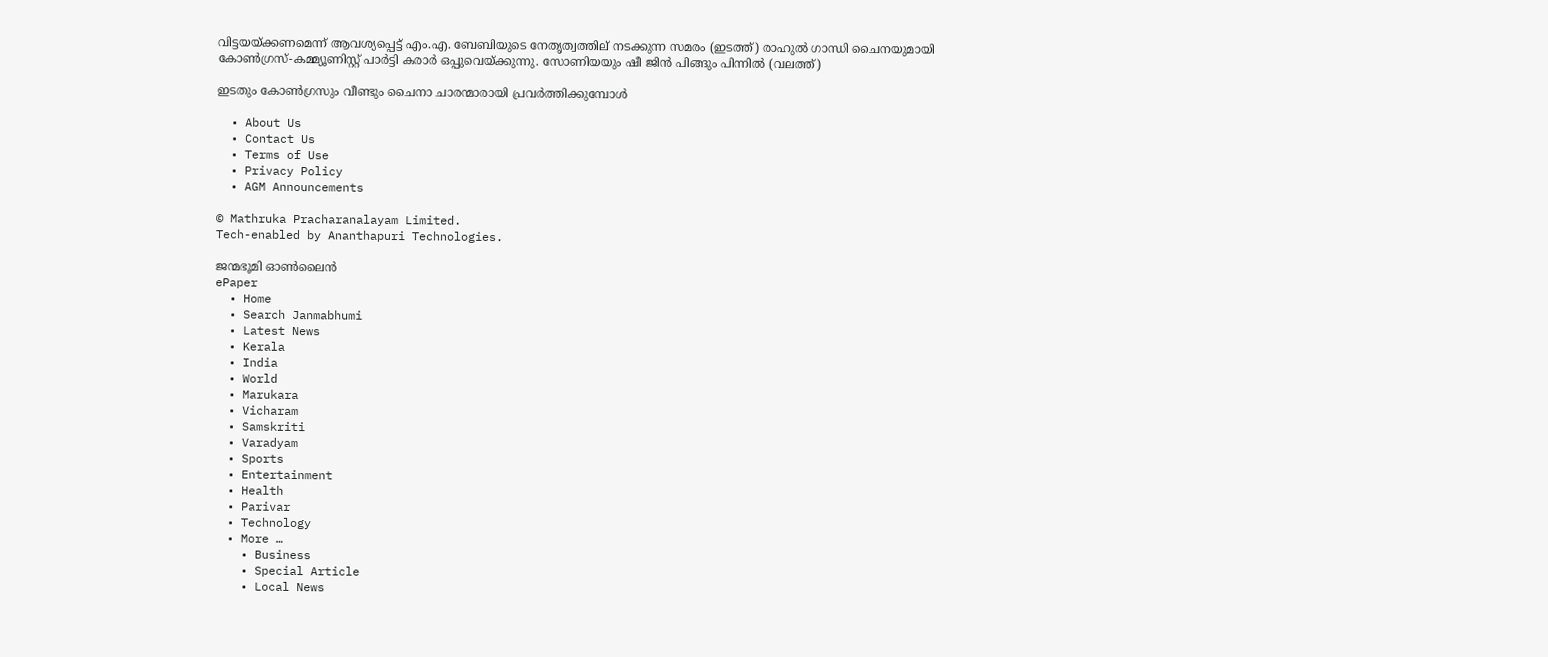വിട്ടയയ്ക്കണമെന്ന് ആവശ്യപ്പെട്ട് എം.എ. ബേബിയുടെ നേതൃത്വത്തില‍് നടക്കുന്ന സമരം (ഇടത്ത്) രാഹുല്‍ ഗാന്ധി ചൈനയുമായി കോണ്‍ഗ്രസ്-കമ്മ്യൂണിസ്റ്റ് പാര്‍ട്ടി കരാര്‍ ഒപ്പുവെയ്ക്കുന്നു. സോണിയയും ഷീ ജിന്‍ പിങ്ങും പിന്നില്‍ (വലത്ത്)

ഇടതും കോണ്‍ഗ്രസും വീണ്ടും ചൈനാ ചാരന്മാരായി പ്രവര്‍ത്തിക്കുമ്പോള്‍

  • About Us
  • Contact Us
  • Terms of Use
  • Privacy Policy
  • AGM Announcements

© Mathruka Pracharanalayam Limited.
Tech-enabled by Ananthapuri Technologies.

ജന്മഭൂമി ഓണ്‍ലൈന്‍
ePaper
  • Home
  • Search Janmabhumi
  • Latest News
  • Kerala
  • India
  • World
  • Marukara
  • Vicharam
  • Samskriti
  • Varadyam
  • Sports
  • Entertainment
  • Health
  • Parivar
  • Technology
  • More …
    • Business
    • Special Article
    • Local News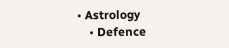• Astrology
    • Defence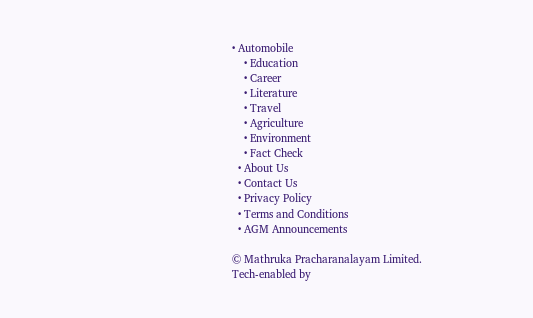• Automobile
    • Education
    • Career
    • Literature
    • Travel
    • Agriculture
    • Environment
    • Fact Check
  • About Us
  • Contact Us
  • Privacy Policy
  • Terms and Conditions
  • AGM Announcements

© Mathruka Pracharanalayam Limited.
Tech-enabled by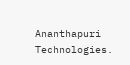Ananthapuri Technologies.